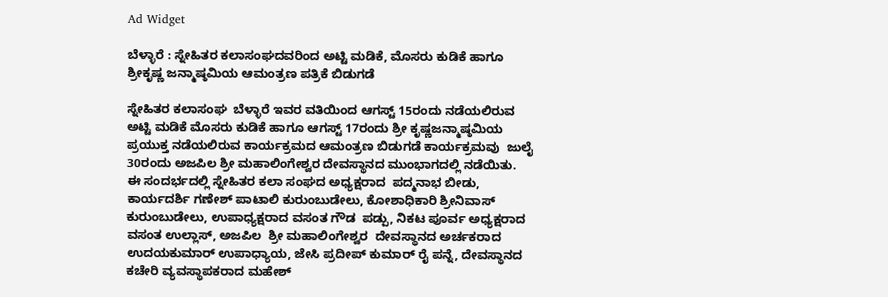Ad Widget

ಬೆಳ್ಳಾರೆ : ಸ್ನೇಹಿತರ ಕಲಾಸಂಘದವರಿಂದ ಅಟ್ಟಿ ಮಡಿಕೆ, ಮೊಸರು ಕುಡಿಕೆ ಹಾಗೂ ಶ್ರೀಕೃಷ್ಣ ಜನ್ಮಾಷ್ಠಮಿಯ ಆಮಂತ್ರಣ ಪತ್ರಿಕೆ ಬಿಡುಗಡೆ

ಸ್ನೇಹಿತರ ಕಲಾಸಂಘ  ಬೆಳ್ಳಾರೆ ಇವರ ವತಿಯಿಂದ ಆಗಸ್ಟ್ 15ರಂದು ನಡೆಯಲಿರುವ ಅಟ್ಟಿ ಮಡಿಕೆ ಮೊಸರು ಕುಡಿಕೆ ಹಾಗೂ ಆಗಸ್ಟ್ 17ರಂದು ಶ್ರೀ ಕೃಷ್ಣಜನ್ಮಾಷ್ಠಮಿಯ ಪ್ರಯುಕ್ತ ನಡೆಯಲಿರುವ ಕಾರ್ಯಕ್ರಮದ ಆಮಂತ್ರಣ ಬಿಡುಗಡೆ ಕಾರ್ಯಕ್ರಮವು  ಜುಲೈ 30ರಂದು ಅಜಪಿಲ ಶ್ರೀ ಮಹಾಲಿಂಗೇಶ್ವರ ದೇವಸ್ಥಾನದ ಮುಂಭಾಗದಲ್ಲಿ ನಡೆಯಿತು.
ಈ ಸಂದರ್ಭದಲ್ಲಿ ಸ್ನೇಹಿತರ ಕಲಾ ಸಂಘದ ಅಧ್ಯಕ್ಷರಾದ  ಪದ್ಮನಾಭ ಬೀಡು, ಕಾರ್ಯದರ್ಶಿ ಗಣೇಶ್ ಪಾಟಾಲಿ ಕುರುಂಬುಡೇಲು, ಕೋಶಾಧಿಕಾರಿ ಶ್ರೀನಿವಾಸ್ ಕುರುಂಬುಡೇಲು, ಉಪಾಧ್ಯಕ್ಷರಾದ ವಸಂತ ಗೌಡ  ಪಡ್ಪು, ನಿಕಟ ಪೂರ್ವ ಅಧ್ಯಕ್ಷರಾದ ವಸಂತ ಉಲ್ಲಾಸ್, ಅಜಪಿಲ  ಶ್ರೀ ಮಹಾಲಿಂಗೇಶ್ವರ  ದೇವಸ್ಥಾನದ ಅರ್ಚಕರಾದ ಉದಯಕುಮಾರ್ ಉಪಾಧ್ಯಾಯ, ಜೇಸಿ ಪ್ರದೀಪ್ ಕುಮಾರ್ ರೈ ಪನ್ನೆ, ದೇವಸ್ಥಾನದ ಕಚೇರಿ ವ್ಯವಸ್ಥಾಪಕರಾದ ಮಹೇಶ್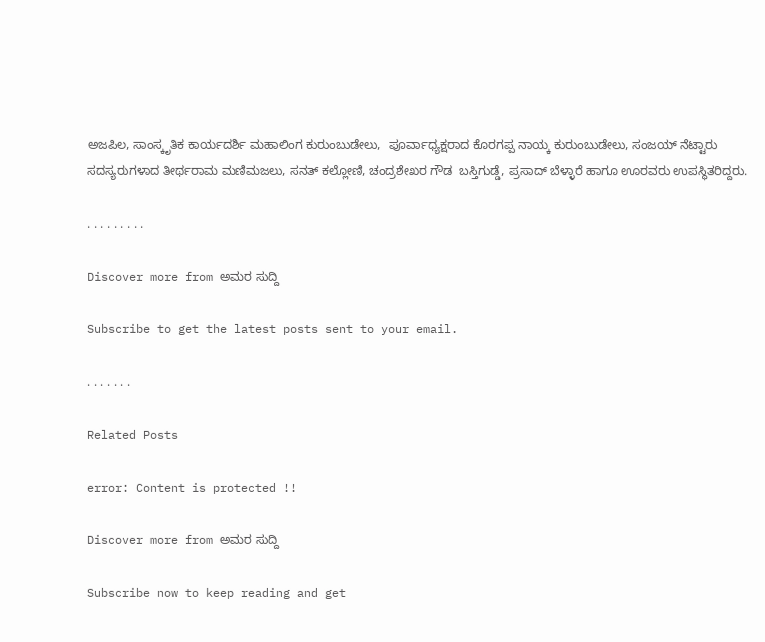ಅಜಪಿಲ, ಸಾಂಸ್ಕೃತಿಕ ಕಾರ್ಯದರ್ಶಿ ಮಹಾಲಿಂಗ ಕುರುಂಬುಡೇಲು,  ಪೂರ್ವಾಧ್ಯಕ್ಷರಾದ ಕೊರಗಪ್ಪ ನಾಯ್ಕ ಕುರುಂಬುಡೇಲು, ಸಂಜಯ್ ನೆಟ್ಟಾರು  ಸದಸ್ಯರುಗಳಾದ ತೀರ್ಥರಾಮ ಮಣಿಮಜಲು, ಸನತ್ ಕಲ್ಲೋಣಿ, ಚಂದ್ರಶೇಖರ ಗೌಡ  ಬಸ್ತಿಗುಡ್ಡೆ, ಪ್ರಸಾದ್ ಬೆಳ್ಳಾರೆ ಹಾಗೂ ಊರವರು ಉಪಸ್ಥಿತರಿದ್ದರು.

. . . . . . . . .

Discover more from ಅಮರ ಸುದ್ದಿ

Subscribe to get the latest posts sent to your email.

. . . . . . .

Related Posts

error: Content is protected !!

Discover more from ಅಮರ ಸುದ್ದಿ

Subscribe now to keep reading and get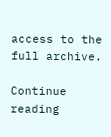access to the full archive.

Continue reading